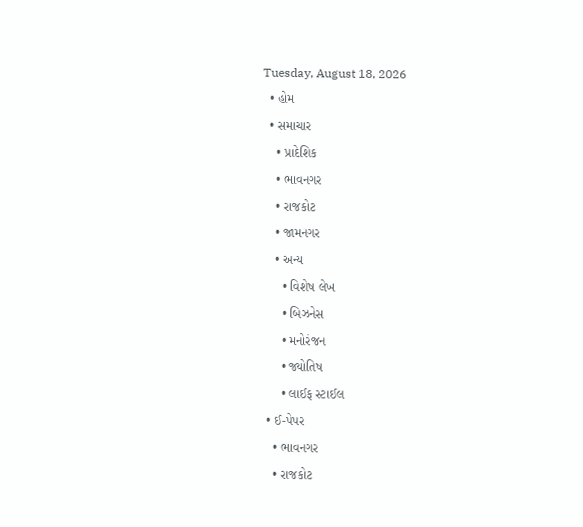Tuesday, August 18, 2026
  • હોમ
  • સમાચાર
    • પ્રાદેશિક
    • ભાવનગર
    • રાજકોટ
    • જામનગર
    • અન્ય
      • વિશેષ લેખ
      • બિઝનેસ
      • મનોરંજન
      • જ્યોતિષ
      • લાઈફ સ્ટાઈલ
  • ઈ-પેપર
    • ભાવનગર
    • રાજકોટ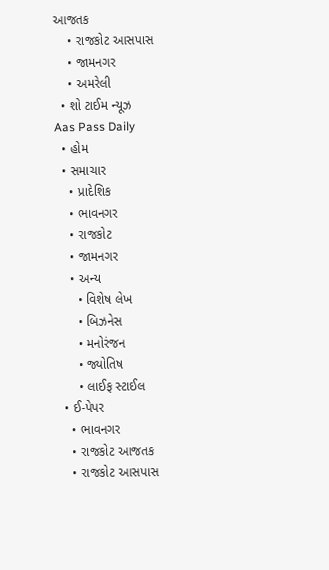આજતક
    • રાજકોટ આસપાસ
    • જામનગર
    • અમરેલી
  • શો ટાઈમ ન્યૂઝ
Aas Pass Daily
  • હોમ
  • સમાચાર
    • પ્રાદેશિક
    • ભાવનગર
    • રાજકોટ
    • જામનગર
    • અન્ય
      • વિશેષ લેખ
      • બિઝનેસ
      • મનોરંજન
      • જ્યોતિષ
      • લાઈફ સ્ટાઈલ
  • ઈ-પેપર
    • ભાવનગર
    • રાજકોટ આજતક
    • રાજકોટ આસપાસ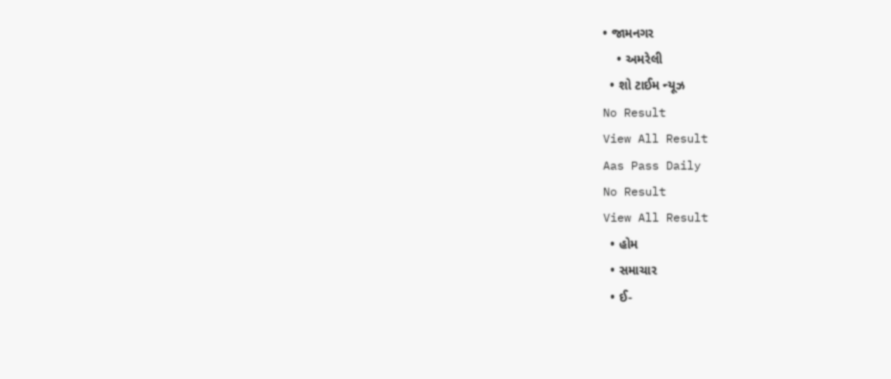• જામનગર
    • અમરેલી
  • શો ટાઈમ ન્યૂઝ
No Result
View All Result
Aas Pass Daily
No Result
View All Result
  • હોમ
  • સમાચાર
  • ઈ-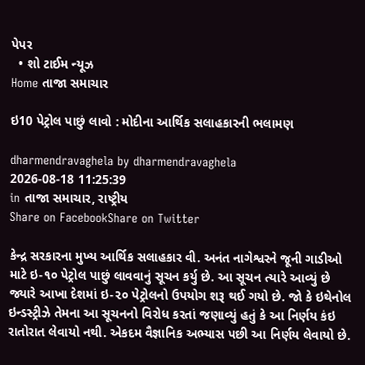પેપર
  • શો ટાઈમ ન્યૂઝ
Home તાજા સમાચાર

ઇ10 પેટ્રોલ પાછું લાવો : મોદીના આર્થિક સલાહકારની ભલામણ

dharmendravaghela by dharmendravaghela
2026-08-18 11:25:39
in તાજા સમાચાર, રાષ્ટ્રીય
Share on FacebookShare on Twitter

કેન્દ્ર સરકારના મુખ્ય આર્થિક સલાહકાર વી. અનંત નાગેશ્વરને જૂની ગાડીઓ માટે ઇ-૧૦ પેટ્રોલ પાછું લાવવાનું સૂચન કર્યુ છે. આ સૂચન ત્યારે આવ્યું છે જ્યારે આખા દેશમાં ઇ-૨૦ પેટ્રોલનો ઉપયોગ શરૂ થઈ ગયો છે. જો કે ઇથેનોલ ઇન્ડસ્ટ્રીઝે તેમના આ સૂચનનો વિરોધ કરતાં જણાવ્યું હતું કે આ નિર્ણય કંઇ રાતોરાત લેવાયો નથી. એકદમ વૈજ્ઞાનિક અભ્યાસ પછી આ નિર્ણય લેવાયો છે.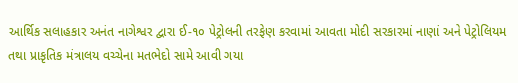આર્થિક સલાહકાર અનંત નાગેશ્વર દ્વારા ઈ-૧૦ પેટ્રોલની તરફેણ કરવામાં આવતા મોદી સરકારમાં નાણાં અને પેટ્રોલિયમ તથા પ્રાકૃતિક મંત્રાલય વચ્ચેના મતભેદો સામે આવી ગયા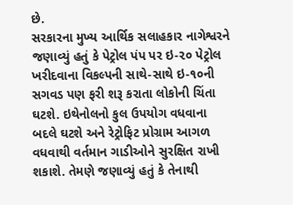છે.
સરકારના મુખ્ય આર્થિક સલાહકાર નાગેશ્વરને જણાવ્યું હતું કે પેટ્રોલ પંપ પર ઇ-૨૦ પેટ્રોલ ખરીદવાના વિકલ્પની સાથે-સાથે ઇ-૧૦ની સગવડ પણ ફરી શરૂ કરાતા લોકોની ચિંતા ઘટશે. ઇથેનોલનો કુલ ઉપયોગ વધવાના બદલે ઘટશે અને રેટ્રોફિટ પ્રોગ્રામ આગળ વધવાથી વર્તમાન ગાડીઓને સુરક્ષિત રાખી શકાશે. તેમણે જણાવ્યું હતું કે તેનાથી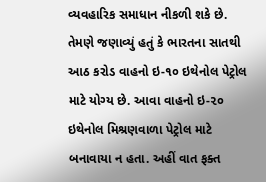વ્યવહારિક સમાધાન નીકળી શકે છે. તેમણે જણાવ્યું હતું કે ભારતના સાતથી આઠ કરોડ વાહનો ઇ-૧૦ ઇથેનોલ પેટ્રોલ માટે યોગ્ય છે. આવા વાહનો ઇ-૨૦ ઇથેનોલ મિશ્રણવાળા પેટ્રોલ માટે બનાવાયા ન હતા. અહીં વાત ફક્ત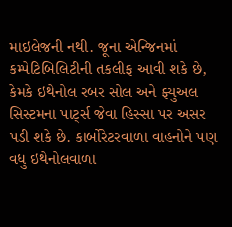માઇલેજની નથી. જૂના એન્જિનમાં કમ્પેટિબિલિટીની તકલીફ આવી શકે છે, કેમકે ઇથેનોલ રબર સોલ અને ફ્યુઅલ સિસ્ટમના પાર્ટ્સ જેવા હિસ્સા પર અસર પડી શકે છે. કાર્બોરેટરવાળા વાહનોને પણ વધુ ઇથેનોલવાળા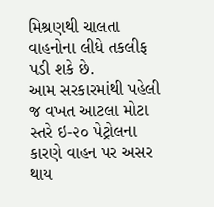મિશ્રણથી ચાલતા વાહનોના લીધે તકલીફ પડી શકે છે.
આમ સરકારમાંથી પહેલી જ વખત આટલા મોટા સ્તરે ઇ-૨૦ પેટ્રોલના કારણે વાહન પર અસર થાય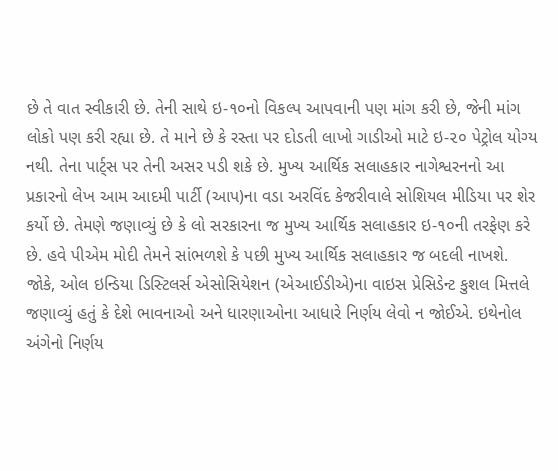છે તે વાત સ્વીકારી છે. તેની સાથે ઇ-૧૦નો વિકલ્પ આપવાની પણ માંગ કરી છે, જેની માંગ લોકો પણ કરી રહ્યા છે. તે માને છે કે રસ્તા પર દોડતી લાખો ગાડીઓ માટે ઇ-૨૦ પેટ્રોલ યોગ્ય નથી. તેના પાર્ટ્સ પર તેની અસર પડી શકે છે. મુખ્ય આર્થિક સલાહકાર નાગેશ્વરનનો આ પ્રકારનો લેખ આમ આદમી પાર્ટી (આપ)ના વડા અરવિંદ કેજરીવાલે સોશિયલ મીડિયા પર શેર કર્યો છે. તેમણે જણાવ્યું છે કે લો સરકારના જ મુખ્ય આર્થિક સલાહકાર ઇ-૧૦ની તરફેણ કરે છે. હવે પીએમ મોદી તેમને સાંભળશે કે પછી મુખ્ય આર્થિક સલાહકાર જ બદલી નાખશે.
જોકે, ઓલ ઇન્ડિયા ડિસ્ટિલર્સ એસોસિયેશન (એઆઈડીએ)ના વાઇસ પ્રેસિડેન્ટ કુશલ મિત્તલે જણાવ્યું હતું કે દેશે ભાવનાઓ અને ધારણાઓના આધારે નિર્ણય લેવો ન જોઈએ. ઇથેનોલ અંગેનો નિર્ણય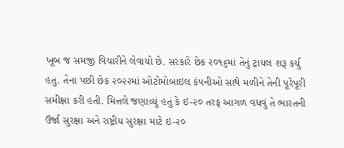ખૂબ જ સમજી વિચારીને લેવાયો છે. સરકારે છેક ૨૦૧૬માં તેનું ટ્રાયલ શરૂ કર્યુ હતુ. તેના પછી છેક ૨૦૨૨માં ઓટોમોબાઇલ કંપનીઓ સાથે મળીને તેની પૂરેપૂરી સમીક્ષા કરી હતી. મિત્તલે જણાવ્યું હતું કે ઇ-૨૦ તરફ આગળ વધવું તે ભારતની ઉર્જા સુરક્ષા અને રાષ્ટ્રીય સુરક્ષા માટે ઇ-૨૦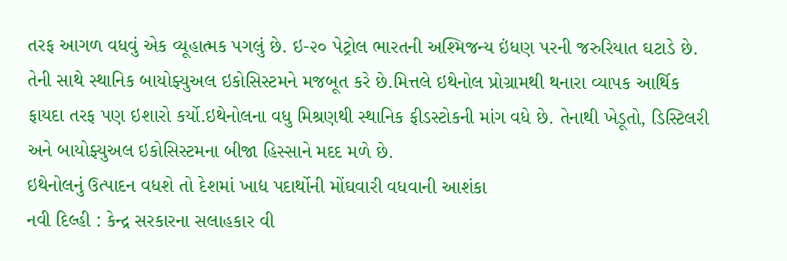તરફ આગળ વધવું એક વ્યૂહાત્મક પગલું છે. ઇ-૨૦ પેટ્રોલ ભારતની અશ્મિજન્ય ઇંધણ પરની જરુરિયાત ઘટાડે છે. તેની સાથે સ્થાનિક બાયોફ્યુઅલ ઇકોસિસ્ટમને મજબૂત કરે છે.મિત્તલે ઇથેનોલ પ્રોગ્રામથી થનારા વ્યાપક આર્થિક ફાયદા તરફ પણ ઇશારો કર્યો.ઇથેનોલના વધુ મિશ્રણથી સ્થાનિક ફીડસ્ટોકની માંગ વધે છે. તેનાથી ખેડૂતો, ડિસ્ટિલરી અને બાયોફ્યુઅલ ઇકોસિસ્ટમના બીજા હિસ્સાને મદદ મળે છે.
ઇથેનોલનું ઉત્પાદન વધશે તો દેશમાં ખાદ્ય પદાર્થોની મોંઘવારી વધવાની આશંકા
નવી દિલ્હી : કેન્દ્ર સરકારના સલાહકાર વી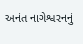અનંત નાગેશ્વરનનું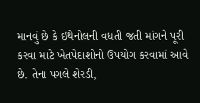માનવું છે કે ઇથેનોલની વધતી જતી માંગને પૂરી કરવા માટે ખેતપેદાશોનો ઉપયોગ કરવામાં આવે છે. તેના પગલે શેરડી,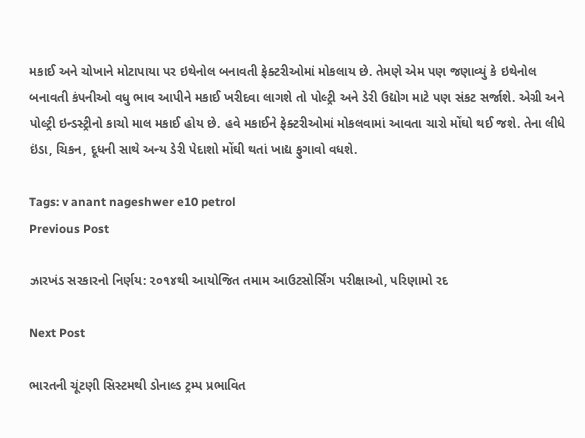મકાઈ અને ચોખાને મોટાપાયા પર ઇથેનોલ બનાવતી ફેક્ટરીઓમાં મોકલાય છે. તેમણે એમ પણ જણાવ્યું કે ઇથેનોલ બનાવતી કંપનીઓ વધુ ભાવ આપીને મકાઈ ખરીદવા લાગશે તો પોલ્ટ્રી અને ડેરી ઉદ્યોગ માટે પણ સંકટ સર્જાશે. એગ્રી અને પોલ્ટ્રી ઇન્ડસ્ટ્રીનો કાચો માલ મકાઈ હોય છે. હવે મકાઈને ફેક્ટરીઓમાં મોકલવામાં આવતા ચારો મોંઘો થઈ જશે. તેના લીધે ઇંડા, ચિકન, દૂધની સાથે અન્ય ડેરી પેદાશો મોંઘી થતાં ખાદ્ય ફુગાવો વધશે.

Tags: v anant nageshwer e10 petrol
Previous Post

ઝારખંડ સરકારનો નિર્ણય: ૨૦૧૪થી આયોજિત તમામ આઉટસોર્સિંગ પરીક્ષાઓ, પરિણામો રદ

Next Post

ભારતની ચૂંટણી સિસ્ટમથી ડોનાલ્ડ ટ્રમ્પ પ્રભાવિત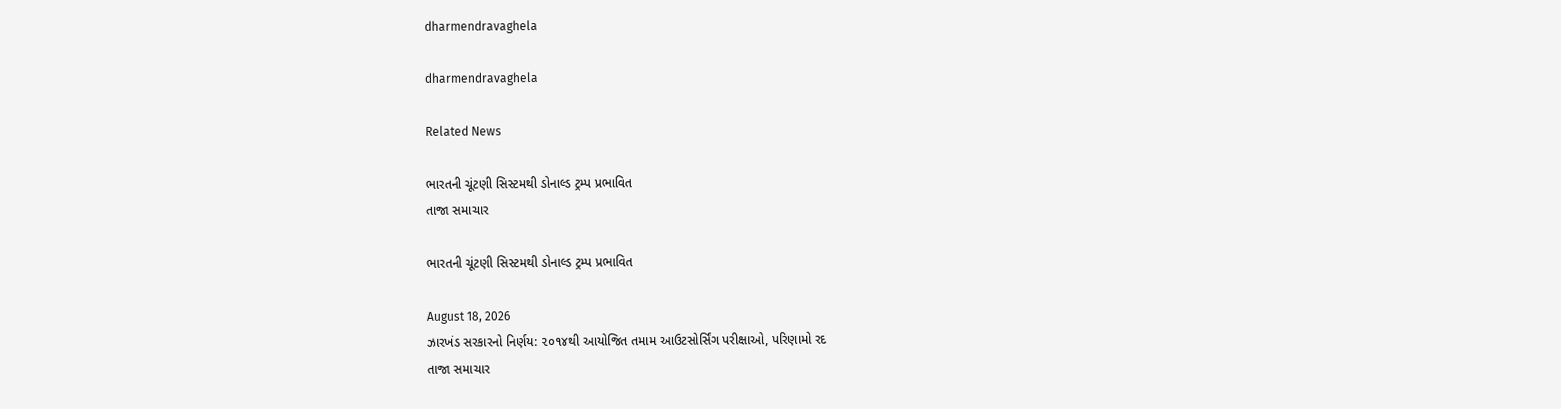dharmendravaghela

dharmendravaghela

Related News

ભારતની ચૂંટણી સિસ્ટમથી ડોનાલ્ડ ટ્રમ્પ પ્રભાવિત
તાજા સમાચાર

ભારતની ચૂંટણી સિસ્ટમથી ડોનાલ્ડ ટ્રમ્પ પ્રભાવિત

August 18, 2026
ઝારખંડ સરકારનો નિર્ણય: ૨૦૧૪થી આયોજિત તમામ આઉટસોર્સિંગ પરીક્ષાઓ, પરિણામો રદ
તાજા સમાચાર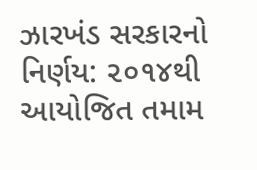ઝારખંડ સરકારનો નિર્ણય: ૨૦૧૪થી આયોજિત તમામ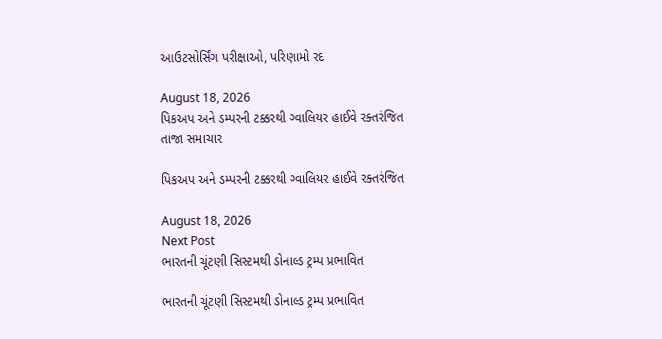આઉટસોર્સિંગ પરીક્ષાઓ, પરિણામો રદ

August 18, 2026
પિકઅપ અને ડમ્પરની ટક્કરથી ગ્વાલિયર હાઈવે રક્તરંજિત
તાજા સમાચાર

પિકઅપ અને ડમ્પરની ટક્કરથી ગ્વાલિયર હાઈવે રક્તરંજિત

August 18, 2026
Next Post
ભારતની ચૂંટણી સિસ્ટમથી ડોનાલ્ડ ટ્રમ્પ પ્રભાવિત

ભારતની ચૂંટણી સિસ્ટમથી ડોનાલ્ડ ટ્રમ્પ પ્રભાવિત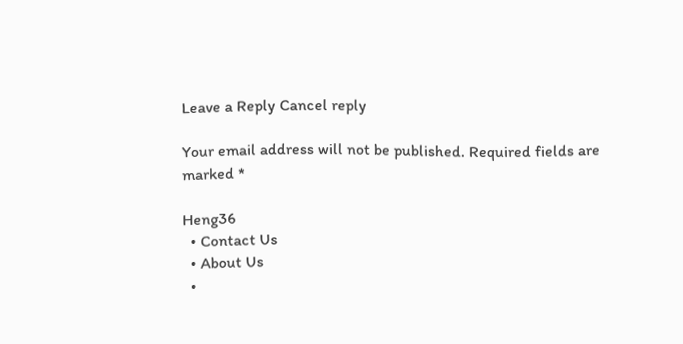Leave a Reply Cancel reply

Your email address will not be published. Required fields are marked *

Heng36
  • Contact Us
  • About Us
  •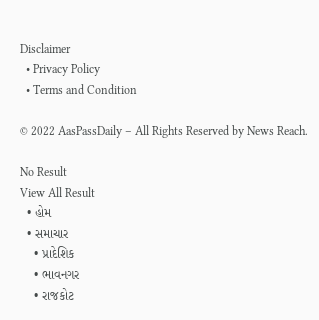Disclaimer
  • Privacy Policy
  • Terms and Condition

© 2022 AasPassDaily – All Rights Reserved by News Reach.

No Result
View All Result
  • હોમ
  • સમાચાર
    • પ્રાદેશિક
    • ભાવનગર
    • રાજકોટ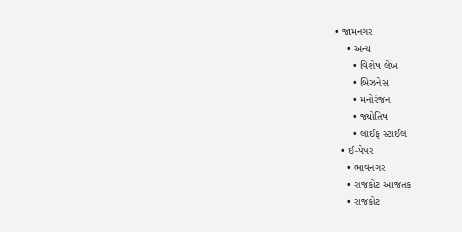• જામનગર
    • અન્ય
      • વિશેષ લેખ
      • બિઝનેસ
      • મનોરંજન
      • જ્યોતિષ
      • લાઈફ સ્ટાઈલ
  • ઈ-પેપર
    • ભાવનગર
    • રાજકોટ આજતક
    • રાજકોટ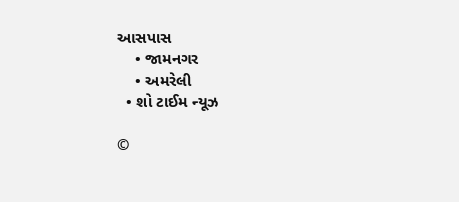આસપાસ
    • જામનગર
    • અમરેલી
  • શો ટાઈમ ન્યૂઝ

©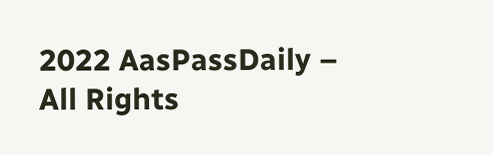2022 AasPassDaily – All Rights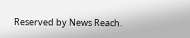Reserved by News Reach.